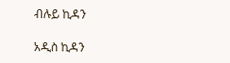ብሉይ ኪዳን

አዲስ ኪዳን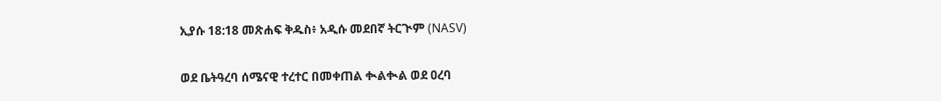ኢያሱ 18:18 መጽሐፍ ቅዱስ፥ አዲሱ መደበኛ ትርጒም (NASV)

ወደ ቤትዓረባ ሰሜናዊ ተረተር በመቀጠል ቊልቊል ወደ ዐረባ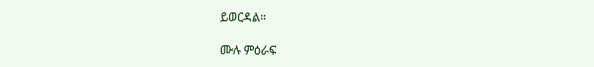ይወርዳል።

ሙሉ ምዕራፍ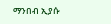ማንበብ ኢያሱ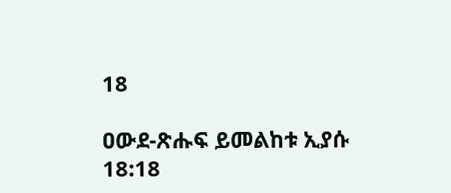18

ዐውደ-ጽሑፍ ይመልከቱ ኢያሱ 18:18